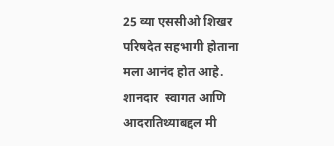25 व्या एससीओ शिखर परिषदेत सहभागी होताना मला आनंद होत आहे.  शानदार  स्वागत आणि आदरातिथ्याबद्दल मी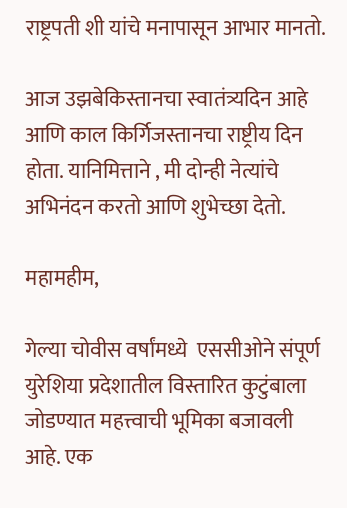राष्ट्रपती शी यांचे मनापासून आभार मानतो.

आज उझबेकिस्तानचा स्वातंत्र्यदिन आहे आणि काल किर्गिजस्तानचा राष्ट्रीय दिन होता. यानिमित्ताने , मी दोन्ही नेत्यांचे अभिनंदन करतो आणि शुभेच्छा देतो.

महामहीम,

गेल्या चोवीस वर्षांमध्ये  एससीओने संपूर्ण युरेशिया प्रदेशातील विस्तारित कुटुंबाला जोडण्यात महत्त्वाची भूमिका बजावली आहे. एक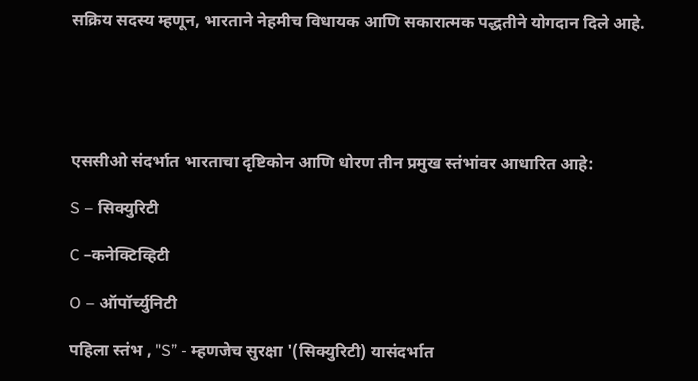सक्रिय सदस्य म्हणून, भारताने नेहमीच विधायक आणि सकारात्मक पद्धतीने योगदान दिले आहे.





एससीओ संदर्भात भारताचा दृष्टिकोन आणि धोरण तीन प्रमुख स्तंभांवर आधारित आहे:

S – सिक्युरिटी

C –कनेक्टिव्हिटी

O – ऑपॉर्च्युनिटी

पहिला स्तंभ , "S” - म्हणजेच सुरक्षा '(सिक्युरिटी) यासंदर्भात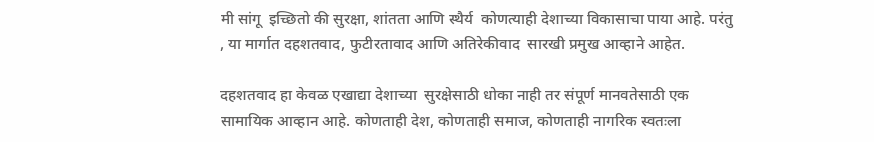मी सांगू  इच्छितो की सुरक्षा, शांतता आणि स्थैर्य  कोणत्याही देशाच्या विकासाचा पाया आहे. परंतु , या मार्गात दहशतवाद, फुटीरतावाद आणि अतिरेकीवाद  सारखी प्रमुख आव्हाने आहेत.

दहशतवाद हा केवळ एखाद्या देशाच्या  सुरक्षेसाठी धोका नाही तर संपूर्ण मानवतेसाठी एक सामायिक आव्हान आहे. कोणताही देश, कोणताही समाज, कोणताही नागरिक स्वतःला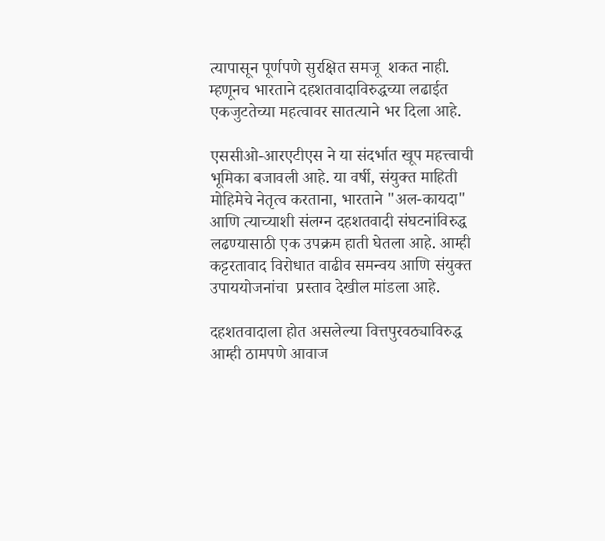त्यापासून पूर्णपणे सुरक्षित समजू  शकत नाही. म्हणूनच भारताने दहशतवादाविरुद्धच्या लढाईत एकजुटतेच्या महत्वावर सातत्याने भर दिला आहे.

एससीओ-आरएटीएस ने या संदर्भात खूप महत्त्वाची भूमिका बजावली आहे. या वर्षी, संयुक्त माहिती मोहिमेचे नेतृत्व करताना, भारताने "अल-कायदा" आणि त्याच्याशी संलग्न दहशतवादी संघटनांविरुद्ध लढण्यासाठी एक उपक्रम हाती घेतला आहे. आम्ही कट्टरतावाद विरोधात वाढीव समन्वय आणि संयुक्त उपाययोजनांचा  प्रस्ताव देखील मांडला आहे.

दहशतवादाला होत असलेल्या वित्तपुरवठ्याविरुद्ध आम्ही ठामपणे आवाज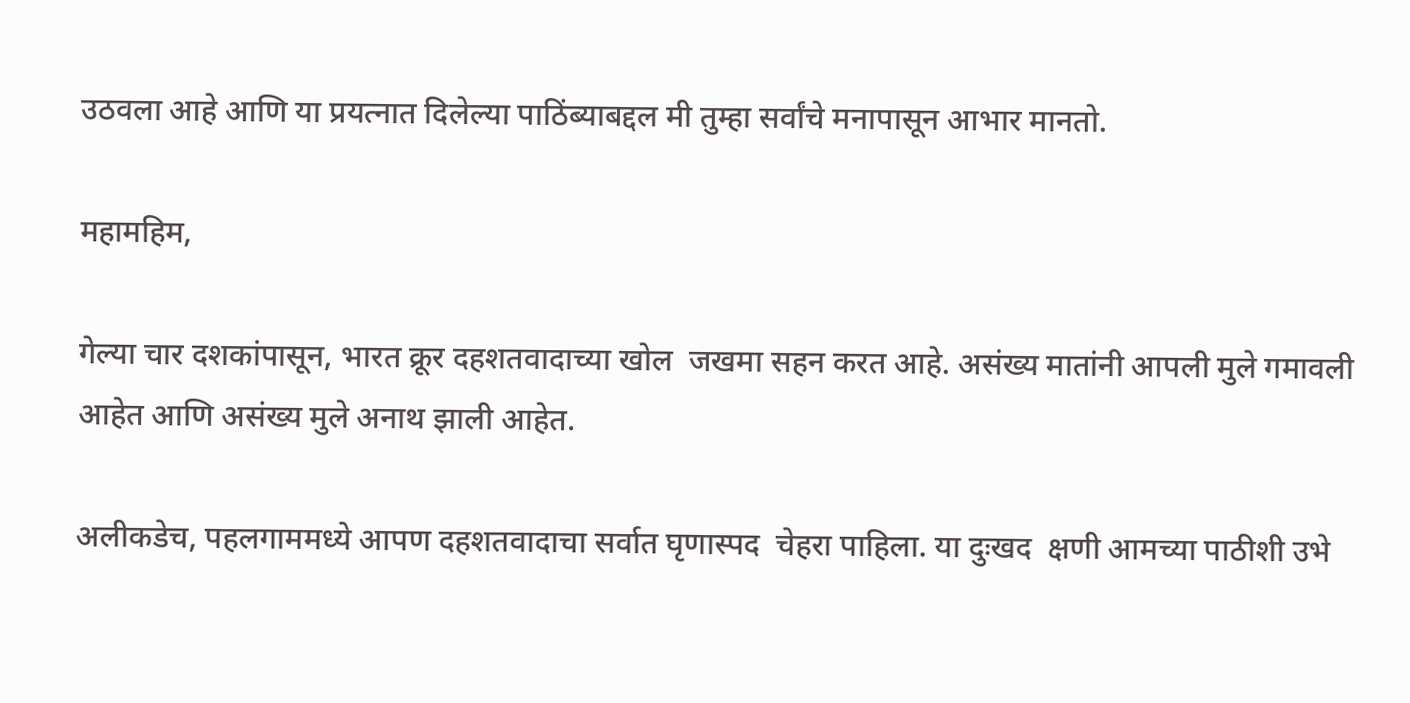उठवला आहे आणि या प्रयत्नात दिलेल्या पाठिंब्याबद्दल मी तुम्हा सर्वांचे मनापासून आभार मानतो.

महामहिम,

गेल्या चार दशकांपासून, भारत क्रूर दहशतवादाच्या खोल  जखमा सहन करत आहे. असंख्य मातांनी आपली मुले गमावली आहेत आणि असंख्य मुले अनाथ झाली आहेत.

अलीकडेच, पहलगाममध्ये आपण दहशतवादाचा सर्वात घृणास्पद  चेहरा पाहिला. या दुःखद  क्षणी आमच्या पाठीशी उभे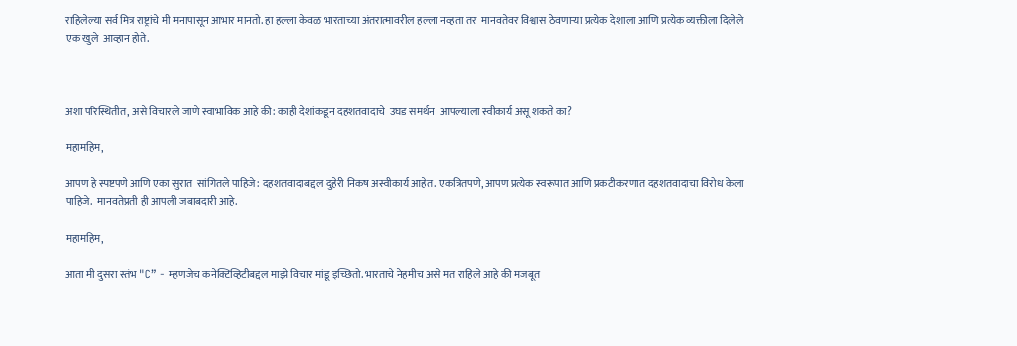राहिलेल्या सर्व मित्र राष्ट्रांचे मी मनापासून आभार मानतो. हा हल्ला केवळ भारताच्या अंतरात्मावरील हल्ला नव्हता तर  मानवतेवर विश्वास ठेवणाऱ्या प्रत्येक देशाला आणि प्रत्येक व्यक्तीला दिलेले एक खुले  आव्हान होते.



अशा परिस्थितीत, असे विचारले जाणे स्वाभाविक आहे की: काही देशांकडून दहशतवादाचे  उघड समर्थन  आपल्याला स्वीकार्य असू शकते का?

महामहिम,

आपण हे स्पष्टपणे आणि एका सुरात  सांगितले पाहिजे: दहशतवादाबद्दल दुहेरी निकष अस्वीकार्य आहेत. एकत्रितपणे, आपण प्रत्येक स्वरूपात आणि प्रकटीकरणात दहशतवादाचा विरोध केला पाहिजे.  मानवतेप्रती ही आपली जबाबदारी आहे.

महामहिम,

आता मी दुसरा स्तंभ "C” - म्हणजेच कनेक्टिव्हिटीबद्दल माझे विचार मांडू इच्छितो. भारताचे नेहमीच असे मत राहिले आहे की मजबूत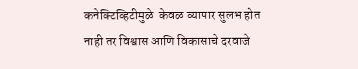कनेक्टिव्हिटीमुळे  केवळ व्यापार सुलभ होत नाही तर विश्वास आणि विकासाचे दरवाजे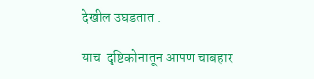देखील उघडतात .

याच  दृष्टिकोनातून आपण चाबहार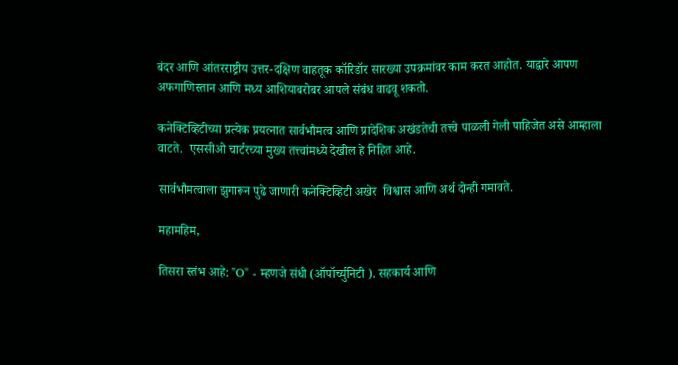बंदर आणि आंतरराष्ट्रीय उत्तर-दक्षिण वाहतूक कॉरिडॉर सारख्या उपक्रमांवर काम करत आहोत. याद्वारे आपण अफगाणिस्तान आणि मध्य आशियाबरोबर आपले संबंध वाढवू शकतो.

कनेक्टिव्हिटीच्या प्रत्येक प्रयत्नात सार्वभौमत्व आणि प्रादेशिक अखंडतेची तत्त्वे पाळली गेली पाहिजेत असे आम्हाला वाटते.  एससीओ चार्टरच्या मुख्य तत्त्वांमध्ये देखील हे निहित आहे.

सार्वभौमत्वाला झुगारून पुढे जाणारी कनेक्टिव्हिटी अखेर  विश्वास आणि अर्थ दोन्ही गमावते.

महामहिम,

तिसरा स्तंभ आहे: "O" - म्हणजे संधी (ऑपॉर्च्युनिटी ). सहकार्य आणि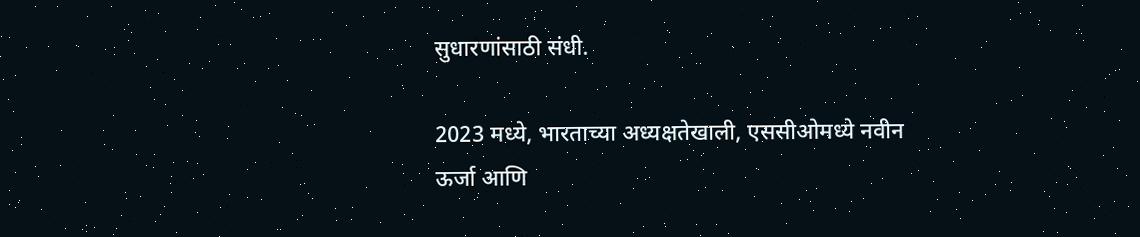सुधारणांसाठी संधी.

2023 मध्ये, भारताच्या अध्यक्षतेखाली, एससीओमध्ये नवीन ऊर्जा आणि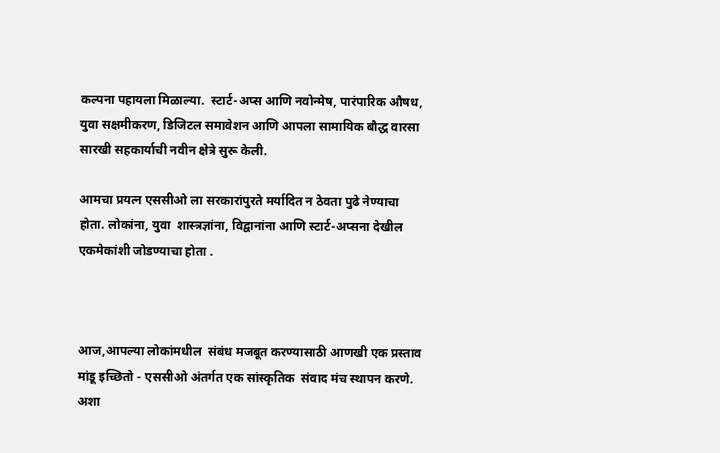कल्पना पहायला मिळाल्या.  स्टार्ट-अप्स आणि नवोन्मेष, पारंपारिक औषध, युवा सक्षमीकरण, डिजिटल समावेशन आणि आपला सामायिक बौद्ध वारसा सारखी सहकार्याची नवीन क्षेत्रे सुरू केली.

आमचा प्रयत्न एससीओ ला सरकारांपुरते मर्यादित न ठेवता पुढे नेण्याचा होता. लोकांना, युवा  शास्त्रज्ञांना, विद्वानांना आणि स्टार्ट-अप्सना देखील एकमेकांशी जोडण्याचा होता .



आज,आपल्या लोकांमधील  संबंध मजबूत करण्यासाठी आणखी एक प्रस्ताव मांडू इच्छितो - एससीओ अंतर्गत एक सांस्कृतिक  संवाद मंच स्थापन करणे. अशा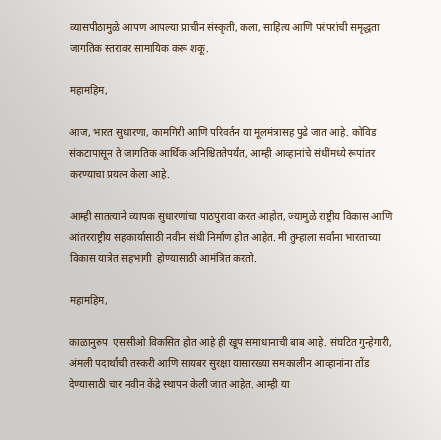व्यासपीठामुळे आपण आपल्या प्राचीन संस्कृती, कला, साहित्य आणि परंपरांची समृद्धता जागतिक स्तरावर सामायिक करू शकू.

महामहिम,

आज, भारत सुधारणा, कामगिरी आणि परिवर्तन या मूलमंत्रासह पुढे जात आहे. कोविड संकटापासून ते जागतिक आर्थिक अनिश्चिततेपर्यंत, आम्ही आव्हानांचे संधींमध्ये रूपांतर करण्याचा प्रयत्न केला आहे.

आम्ही सातत्याने व्यापक सुधारणांचा पाठपुरावा करत आहोत, ज्यामुळे राष्ट्रीय विकास आणि आंतरराष्ट्रीय सहकार्यासाठी नवीन संधी निर्माण होत आहेत. मी तुम्हाला सर्वांना भारताच्या विकास यात्रेत सहभागी  होण्यासाठी आमंत्रित करतो.

महामहिम,

काळानुरुप  एससीओ विकसित होत आहे ही खूप समाधानाची बाब आहे. संघटित गुन्हेगारी, अंमली पदार्थांची तस्करी आणि सायबर सुरक्षा यासारख्या समकालीन आव्हानांना तोंड देण्यासाठी चार नवीन केंद्रे स्थापन केली जात आहेत. आम्ही या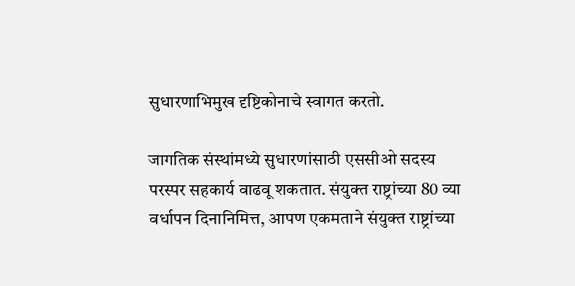सुधारणाभिमुख दृष्टिकोनाचे स्वागत करतो.

जागतिक संस्थांमध्ये सुधारणांसाठी एससीओ सदस्य परस्पर सहकार्य वाढवू शकतात. संयुक्त राष्ट्रांच्या 80 व्या वर्धापन दिनानिमित्त, आपण एकमताने संयुक्त राष्ट्रांच्या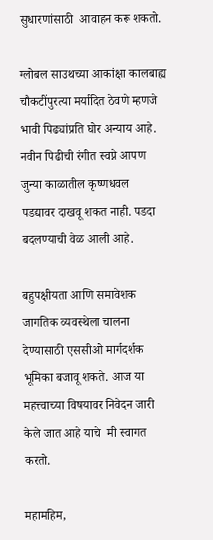सुधारणांसाठी  आवाहन करू शकतो.

ग्लोबल साउथच्या आकांक्षा कालबाह्य चौकटींपुरत्या मर्यादित ठेवणे म्हणजे भावी पिढ्यांप्रति घोर अन्याय आहे. नवीन पिढीची रंगीत स्वप्ने आपण जुन्या काळातील कृष्णधवल  पडद्यावर दाखवू शकत नाही. पडदा बदलण्याची वेळ आली आहे.

बहुपक्षीयता आणि समावेशक जागतिक व्यवस्थेला चालना देण्यासाठी एससीओ मार्गदर्शक भूमिका बजावू शकते. आज या महत्त्वाच्या विषयावर निवेदन जारी केले जात आहे याचे  मी स्वागत करतो.

महामहिम,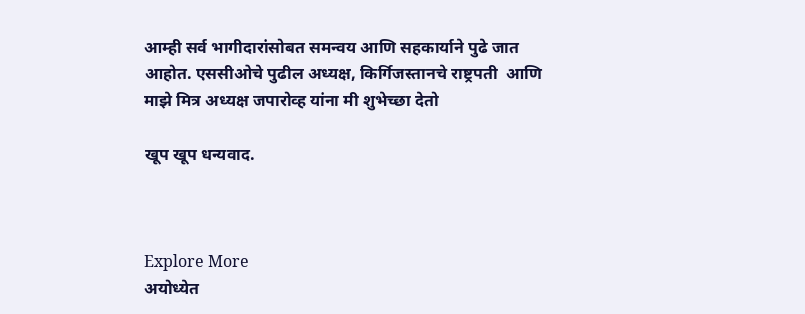आम्ही सर्व भागीदारांसोबत समन्वय आणि सहकार्याने पुढे जात आहोत. एससीओचे पुढील अध्यक्ष, किर्गिजस्तानचे राष्ट्रपती  आणि माझे मित्र अध्यक्ष जपारोव्ह यांना मी शुभेच्छा देतो

खूप खूप धन्यवाद.



Explore More
अयोध्येत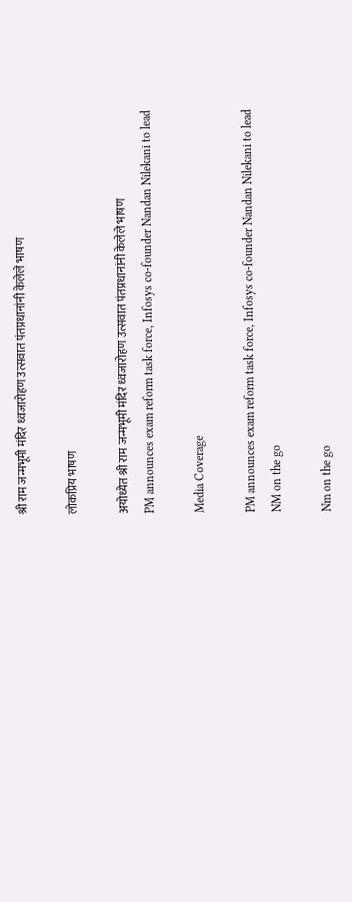श्री राम जन्मभूमी मंदिर ध्वजारोहण उत्सवात पंतप्रधानांनी केलेले भाषण

लोकप्रिय भाषण

अयोध्येत श्री राम जन्मभूमी मंदिर ध्वजारोहण उत्सवात पंतप्रधानांनी केलेले भाषण
PM announces exam reform task force, Infosys co-founder Nandan Nilekani to lead

Media Coverage

PM announces exam reform task force, Infosys co-founder Nandan Nilekani to lead
NM on the go

Nm on the go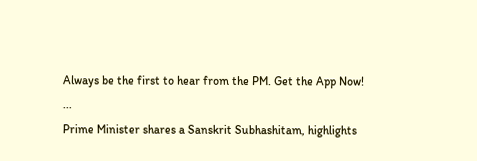Always be the first to hear from the PM. Get the App Now!
...
Prime Minister shares a Sanskrit Subhashitam, highlights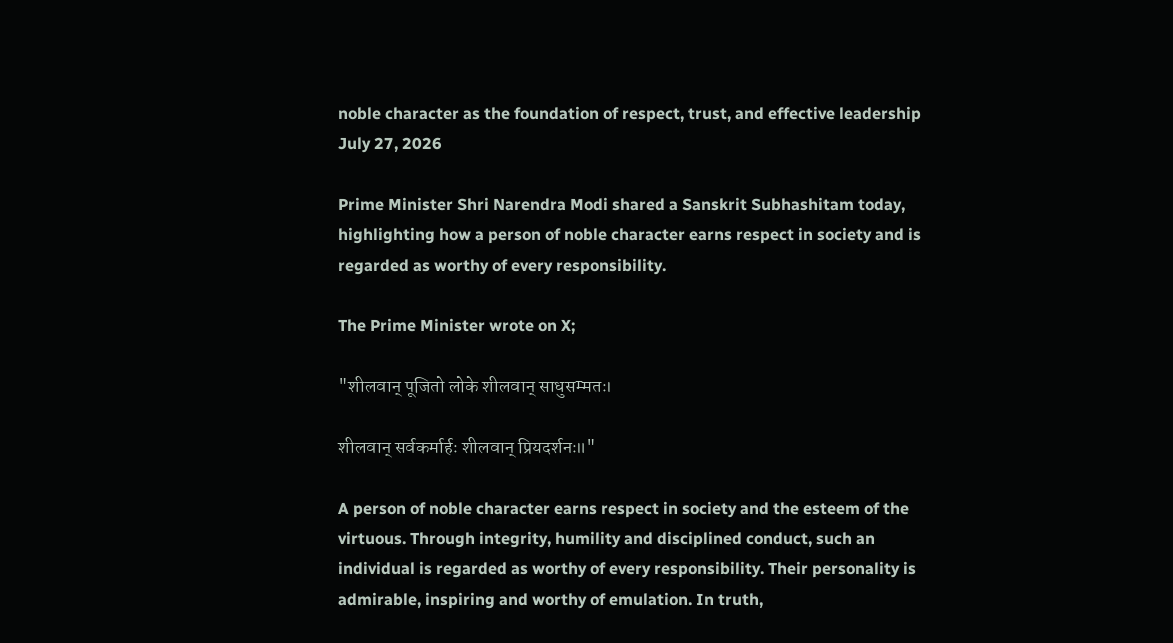noble character as the foundation of respect, trust, and effective leadership
July 27, 2026

Prime Minister Shri Narendra Modi shared a Sanskrit Subhashitam today, highlighting how a person of noble character earns respect in society and is regarded as worthy of every responsibility.

The Prime Minister wrote on X;

"शीलवान् पूजितो लोके शीलवान् साधुसम्मतः।

शीलवान् सर्वकर्मार्हः शीलवान् प्रियदर्शनः॥"

A person of noble character earns respect in society and the esteem of the virtuous. Through integrity, humility and disciplined conduct, such an individual is regarded as worthy of every responsibility. Their personality is admirable, inspiring and worthy of emulation. In truth,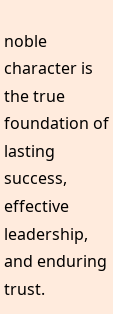noble character is the true foundation of lasting success, effective leadership, and enduring trust.